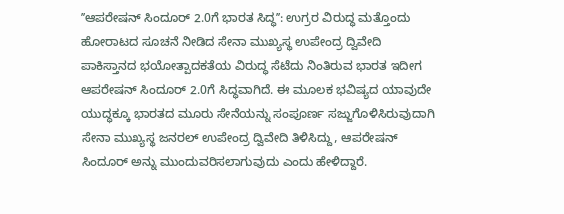ʼʼಆಪರೇಷನ್ ಸಿಂದೂರ್ 2.0ಗೆ ಭಾರತ ಸಿದ್ಧʼʼ: ಉಗ್ರರ ವಿರುದ್ಧ ಮತ್ತೊಂದು ಹೋರಾಟದ ಸೂಚನೆ ನೀಡಿದ ಸೇನಾ ಮುಖ್ಯಸ್ಥ ಉಪೇಂದ್ರ ದ್ವಿವೇದಿ
ಪಾಕಿಸ್ತಾನದ ಭಯೋತ್ಪಾದಕತೆಯ ವಿರುದ್ಧ ಸೆಟೆದು ನಿಂತಿರುವ ಭಾರತ ಇದೀಗ ಆಪರೇಷನ್ ಸಿಂದೂರ್ 2.0ಗೆ ಸಿದ್ಧವಾಗಿದೆ. ಈ ಮೂಲಕ ಭವಿಷ್ಯದ ಯಾವುದೇ ಯುದ್ಧಕ್ಕೂ ಭಾರತದ ಮೂರು ಸೇನೆಯನ್ನು ಸಂಪೂರ್ಣ ಸಜ್ಜುಗೊಳಿಸಿರುವುದಾಗಿ ಸೇನಾ ಮುಖ್ಯಸ್ಥ ಜನರಲ್ ಉಪೇಂದ್ರ ದ್ವಿವೇದಿ ತಿಳಿಸಿದ್ದು, ಆಪರೇಷನ್ ಸಿಂದೂರ್ ಅನ್ನು ಮುಂದುವರಿಸಲಾಗುವುದು ಎಂದು ಹೇಳಿದ್ದಾರೆ.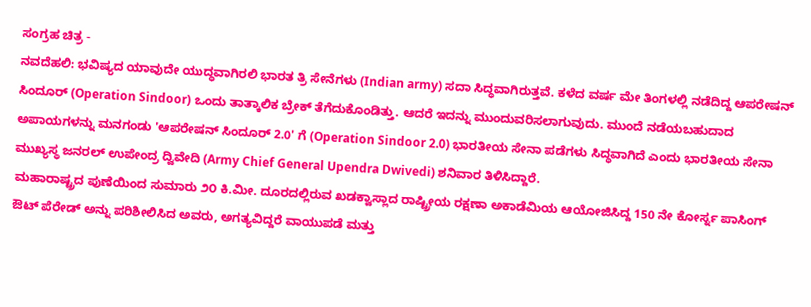ಸಂಗ್ರಹ ಚಿತ್ರ -
ನವದೆಹಲಿ: ಭವಿಷ್ಯದ ಯಾವುದೇ ಯುದ್ಧವಾಗಿರಲಿ ಭಾರತ ತ್ರಿ ಸೇನೆಗಳು (Indian army) ಸದಾ ಸಿದ್ಧವಾಗಿರುತ್ತವೆ. ಕಳೆದ ವರ್ಷ ಮೇ ತಿಂಗಳಲ್ಲಿ ನಡೆದಿದ್ದ ಆಪರೇಷನ್ ಸಿಂದೂರ್ (Operation Sindoor) ಒಂದು ತಾತ್ಕಾಲಿಕ ಬ್ರೇಕ್ ತೆಗೆದುಕೊಂಡಿತ್ತು. ಆದರೆ ಇದನ್ನು ಮುಂದುವರಿಸಲಾಗುವುದು. ಮುಂದೆ ನಡೆಯಬಹುದಾದ ಅಪಾಯಗಳನ್ನು ಮನಗಂಡು 'ಆಪರೇಷನ್ ಸಿಂದೂರ್ 2.0' ಗೆ (Operation Sindoor 2.0) ಭಾರತೀಯ ಸೇನಾ ಪಡೆಗಳು ಸಿದ್ಧವಾಗಿದೆ ಎಂದು ಭಾರತೀಯ ಸೇನಾ ಮುಖ್ಯಸ್ಥ ಜನರಲ್ ಉಪೇಂದ್ರ ದ್ವಿವೇದಿ (Army Chief General Upendra Dwivedi) ಶನಿವಾರ ತಿಳಿಸಿದ್ದಾರೆ.
ಮಹಾರಾಷ್ಟ್ರದ ಪುಣೆಯಿಂದ ಸುಮಾರು ೨೦ ಕಿ.ಮೀ. ದೂರದಲ್ಲಿರುವ ಖಡಕ್ವಾಸ್ಲಾದ ರಾಷ್ಟ್ರೀಯ ರಕ್ಷಣಾ ಅಕಾಡೆಮಿಯ ಆಯೋಜಿಸಿದ್ದ 150 ನೇ ಕೋರ್ಸ್ನ ಪಾಸಿಂಗ್ ಔಟ್ ಪೆರೇಡ್ ಅನ್ನು ಪರಿಶೀಲಿಸಿದ ಅವರು, ಅಗತ್ಯವಿದ್ದರೆ ವಾಯುಪಡೆ ಮತ್ತು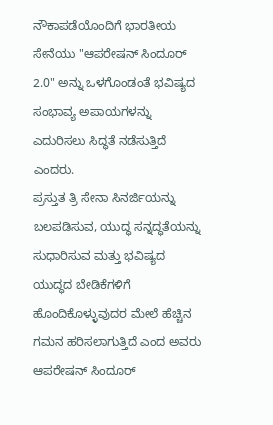ನೌಕಾಪಡೆಯೊಂದಿಗೆ ಭಾರತೀಯ ಸೇನೆಯು "ಆಪರೇಷನ್ ಸಿಂದೂರ್ 2.0" ಅನ್ನು ಒಳಗೊಂಡಂತೆ ಭವಿಷ್ಯದ ಸಂಭಾವ್ಯ ಅಪಾಯಗಳನ್ನು ಎದುರಿಸಲು ಸಿದ್ಧತೆ ನಡೆಸುತ್ತಿದೆ ಎಂದರು.
ಪ್ರಸ್ತುತ ತ್ರಿ ಸೇನಾ ಸಿನರ್ಜಿಯನ್ನು ಬಲಪಡಿಸುವ, ಯುದ್ಧ ಸನ್ನದ್ಧತೆಯನ್ನು ಸುಧಾರಿಸುವ ಮತ್ತು ಭವಿಷ್ಯದ ಯುದ್ಧದ ಬೇಡಿಕೆಗಳಿಗೆ ಹೊಂದಿಕೊಳ್ಳುವುದರ ಮೇಲೆ ಹೆಚ್ಚಿನ ಗಮನ ಹರಿಸಲಾಗುತ್ತಿದೆ ಎಂದ ಅವರು ಆಪರೇಷನ್ ಸಿಂದೂರ್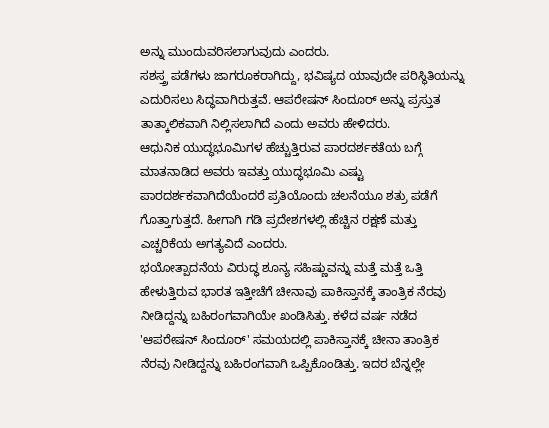ಅನ್ನು ಮುಂದುವರಿಸಲಾಗುವುದು ಎಂದರು.
ಸಶಸ್ತ್ರ ಪಡೆಗಳು ಜಾಗರೂಕರಾಗಿದ್ದು, ಭವಿಷ್ಯದ ಯಾವುದೇ ಪರಿಸ್ಥಿತಿಯನ್ನು ಎದುರಿಸಲು ಸಿದ್ಧವಾಗಿರುತ್ತವೆ. ಆಪರೇಷನ್ ಸಿಂದೂರ್ ಅನ್ನು ಪ್ರಸ್ತುತ ತಾತ್ಕಾಲಿಕವಾಗಿ ನಿಲ್ಲಿಸಲಾಗಿದೆ ಎಂದು ಅವರು ಹೇಳಿದರು.
ಆಧುನಿಕ ಯುದ್ಧಭೂಮಿಗಳ ಹೆಚ್ಚುತ್ತಿರುವ ಪಾರದರ್ಶಕತೆಯ ಬಗ್ಗೆ ಮಾತನಾಡಿದ ಅವರು ಇವತ್ತು ಯುದ್ಧಭೂಮಿ ಎಷ್ಟು ಪಾರದರ್ಶಕವಾಗಿದೆಯೆಂದರೆ ಪ್ರತಿಯೊಂದು ಚಲನೆಯೂ ಶತ್ರು ಪಡೆಗೆ ಗೊತ್ತಾಗುತ್ತದೆ. ಹೀಗಾಗಿ ಗಡಿ ಪ್ರದೇಶಗಳಲ್ಲಿ ಹೆಚ್ಚಿನ ರಕ್ಷಣೆ ಮತ್ತು ಎಚ್ಚರಿಕೆಯ ಅಗತ್ಯವಿದೆ ಎಂದರು.
ಭಯೋತ್ಪಾದನೆಯ ವಿರುದ್ಧ ಶೂನ್ಯ ಸಹಿಷ್ಣುವನ್ನು ಮತ್ತೆ ಮತ್ತೆ ಒತ್ತಿ ಹೇಳುತ್ತಿರುವ ಭಾರತ ಇತ್ತೀಚೆಗೆ ಚೀನಾವು ಪಾಕಿಸ್ತಾನಕ್ಕೆ ತಾಂತ್ರಿಕ ನೆರವು ನೀಡಿದ್ದನ್ನು ಬಹಿರಂಗವಾಗಿಯೇ ಖಂಡಿಸಿತ್ತು. ಕಳೆದ ವರ್ಷ ನಡೆದ 'ಆಪರೇಷನ್ ಸಿಂದೂರ್' ಸಮಯದಲ್ಲಿ ಪಾಕಿಸ್ತಾನಕ್ಕೆ ಚೀನಾ ತಾಂತ್ರಿಕ ನೆರವು ನೀಡಿದ್ದನ್ನು ಬಹಿರಂಗವಾಗಿ ಒಪ್ಪಿಕೊಂಡಿತ್ತು. ಇದರ ಬೆನ್ನಲ್ಲೇ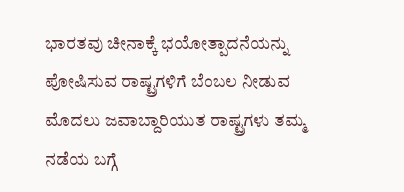ಭಾರತವು ಚೀನಾಕ್ಕೆ ಭಯೋತ್ಪಾದನೆಯನ್ನು ಪೋಷಿಸುವ ರಾಷ್ಟ್ರಗಳಿಗೆ ಬೆಂಬಲ ನೀಡುವ ಮೊದಲು ಜವಾಬ್ದಾರಿಯುತ ರಾಷ್ಟ್ರಗಳು ತಮ್ಮ ನಡೆಯ ಬಗ್ಗೆ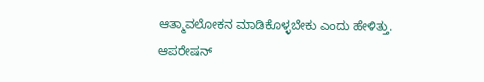ಆತ್ಮಾವಲೋಕನ ಮಾಡಿಕೊಳ್ಳಬೇಕು ಎಂದು ಹೇಳಿತ್ತು.
ಆಪರೇಷನ್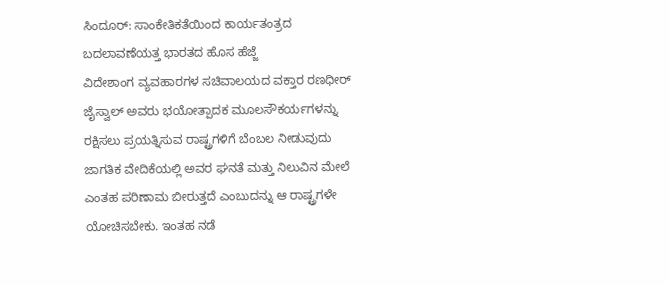ಸಿಂದೂರ್: ಸಾಂಕೇತಿಕತೆಯಿಂದ ಕಾರ್ಯತಂತ್ರದ ಬದಲಾವಣೆಯತ್ತ ಭಾರತದ ಹೊಸ ಹೆಜ್ಜೆ
ವಿದೇಶಾಂಗ ವ್ಯವಹಾರಗಳ ಸಚಿವಾಲಯದ ವಕ್ತಾರ ರಣಧೀರ್ ಜೈಸ್ವಾಲ್ ಅವರು ಭಯೋತ್ಪಾದಕ ಮೂಲಸೌಕರ್ಯಗಳನ್ನು ರಕ್ಷಿಸಲು ಪ್ರಯತ್ನಿಸುವ ರಾಷ್ಟ್ರಗಳಿಗೆ ಬೆಂಬಲ ನೀಡುವುದು ಜಾಗತಿಕ ವೇದಿಕೆಯಲ್ಲಿ ಅವರ ಘನತೆ ಮತ್ತು ನಿಲುವಿನ ಮೇಲೆ ಎಂತಹ ಪರಿಣಾಮ ಬೀರುತ್ತದೆ ಎಂಬುದನ್ನು ಆ ರಾಷ್ಟ್ರಗಳೇ ಯೋಚಿಸಬೇಕು. ಇಂತಹ ನಡೆ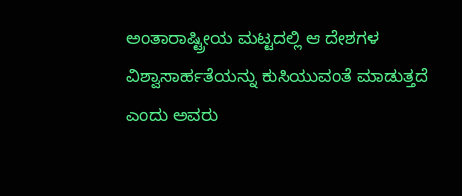ಅಂತಾರಾಷ್ಟ್ರೀಯ ಮಟ್ಟದಲ್ಲಿ ಆ ದೇಶಗಳ ವಿಶ್ವಾಸಾರ್ಹತೆಯನ್ನು ಕುಸಿಯುವಂತೆ ಮಾಡುತ್ತದೆ ಎಂದು ಅವರು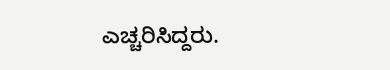ಎಚ್ಚರಿಸಿದ್ದರು.